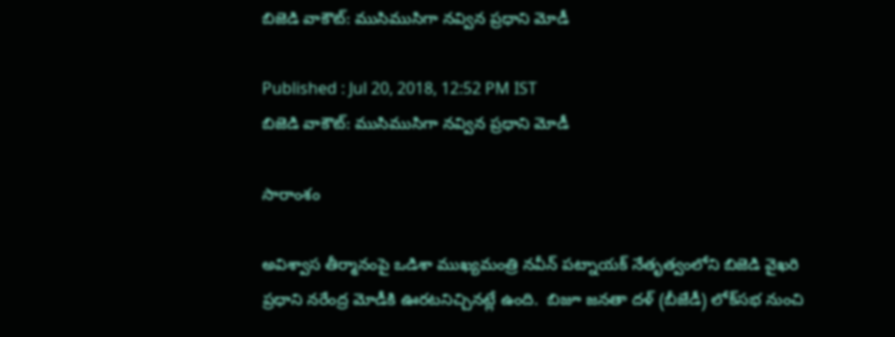బిజెడి వాకౌట్: ముసిముసిగా నవ్విన ప్రధాని మోడీ

Published : Jul 20, 2018, 12:52 PM IST
బిజెడి వాకౌట్: ముసిముసిగా నవ్విన ప్రధాని మోడీ

సారాంశం

అవిశ్వాస తీర్మానంపై ఒడిశా ముఖ్యమంత్రి నవీన్ పట్నాయక్ నేతృత్వంలోని బిజెడి వైఖరి ప్రధాని నరేంద్ర మోడీకి ఊరటనిచ్చినట్లే ఉంది.  బిజూ జనతా దళ్ (బీజేడీ) లోక్‌సభ నుంచి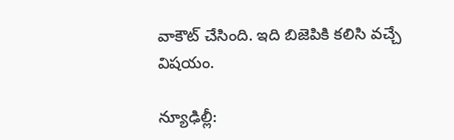వాకౌట్ చేసింది. ఇది బిజెపికి కలిసి వచ్చే విషయం.

న్యూఢిల్లీ: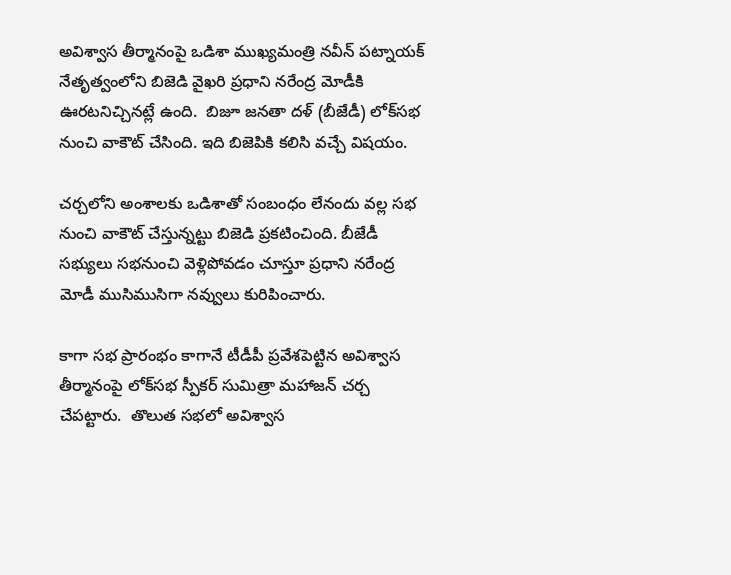అవిశ్వాస తీర్మానంపై ఒడిశా ముఖ్యమంత్రి నవీన్ పట్నాయక్ నేతృత్వంలోని బిజెడి వైఖరి ప్రధాని నరేంద్ర మోడీకి ఊరటనిచ్చినట్లే ఉంది.  బిజూ జనతా దళ్ (బీజేడీ) లోక్‌సభ నుంచి వాకౌట్ చేసింది. ఇది బిజెపికి కలిసి వచ్చే విషయం.

చర్చలోని అంశాలకు ఒడిశాతో సంబంధం లేనందు వల్ల సభ నుంచి వాకౌట్ చేస్తున్నట్టు బిజెడి ప్రకటించింది. బీజేడీ సభ్యులు సభనుంచి వెళ్లిపోవడం చూస్తూ ప్రధాని నరేంద్ర మోడీ ముసిముసిగా నవ్వులు కురిపించారు.

కాగా సభ ప్రారంభం కాగానే టీడీపీ ప్రవేశపెట్టిన అవిశ్వాస తీర్మానంపై లోక్‌సభ స్పీకర్ సుమిత్రా మహాజన్ చర్చ చేపట్టారు.  తొలుత సభలో అవిశ్వాస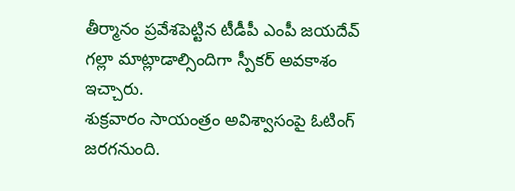తీర్మానం ప్రవేశపెట్టిన టీడీపీ ఎంపీ జయదేవ్ గల్లా మాట్లాడాల్సిందిగా స్పీకర్ అవకాశం ఇచ్చారు.
శుక్రవారం సాయంత్రం అవిశ్వాసంపై ఓటింగ్ జరగనుంది.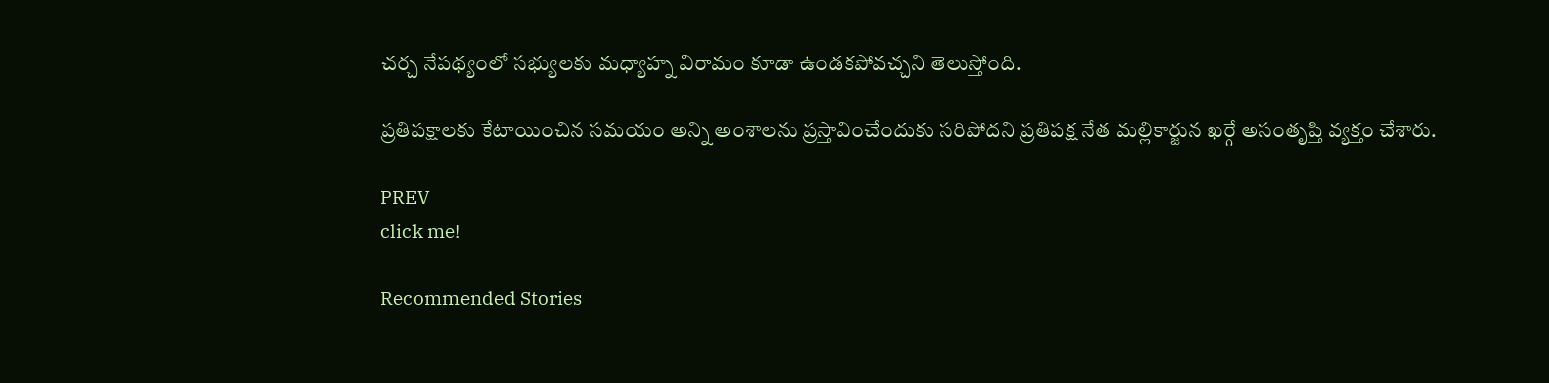చర్చ నేపథ్యంలో సభ్యులకు మధ్యాహ్న విరామం కూడా ఉండకపోవచ్చని తెలుస్తోంది.

ప్రతిపక్షాలకు కేటాయించిన సమయం అన్ని అంశాలను ప్రస్తావించేందుకు సరిపోదని ప్రతిపక్ష నేత మల్లికార్జున ఖర్గే అసంతృప్తి వ్యక్తం చేశారు.

PREV
click me!

Recommended Stories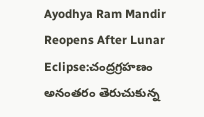Ayodhya Ram Mandir Reopens After Lunar Eclipse:చంద్రగ్రహణం అనంతరం తెరుచుకున్న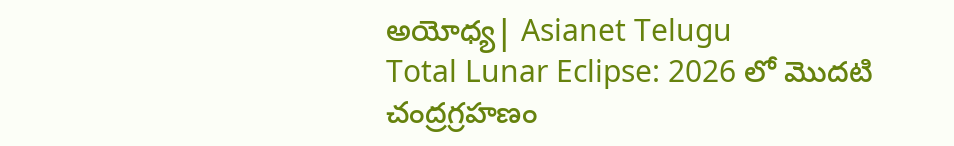అయోధ్య| Asianet Telugu
Total Lunar Eclipse: 2026 లో మొదటి చంద్రగ్రహణం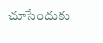చూసేందుకు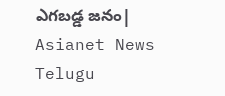ఎగబడ్డ జనం| Asianet News Telugu